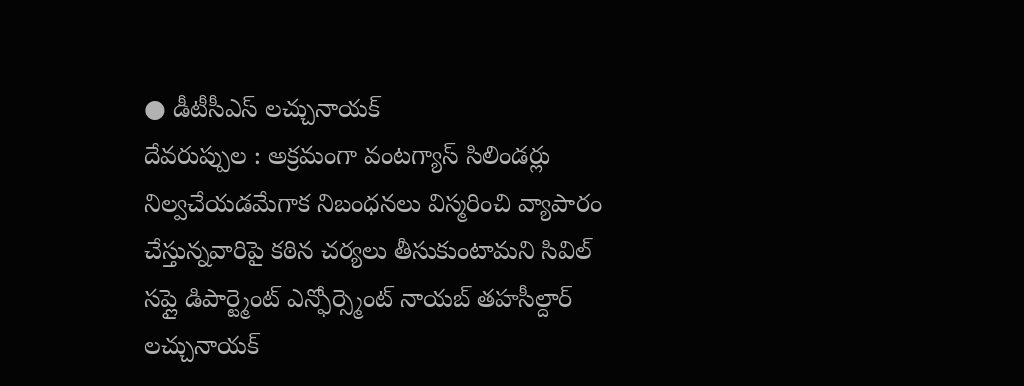● డీటీసీఎస్ లచ్చునాయక్
దేవరుప్పుల : అక్రమంగా వంటగ్యాస్ సిలిండర్లు నిల్వచేయడమేగాక నిబంధనలు విస్మరించి వ్యాపారం చేస్తున్నవారిపై కఠిన చర్యలు తీసుకుంటామని సివిల్ సప్లై డిపార్ట్మెంట్ ఎన్ఫోర్స్మెంట్ నాయబ్ తహసీల్దార్ లచ్చునాయక్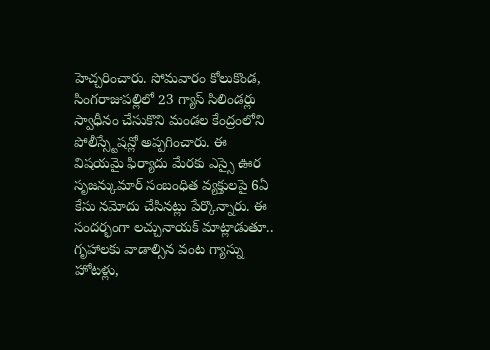హెచ్చరించారు. సోమవారం కోలుకొండ, సింగరాజుపల్లిలో 23 గ్యాస్ సిలిండర్లు స్వాధీనం చేసుకొని మండల కేంద్రంలోని పోలీస్స్టేషన్లో అప్పగించారు. ఈ విషయమై ఫిర్యాదు మేరకు ఎస్సై ఊర సృజన్కుమార్ సంబంధిత వ్యక్తులపై 6ఏ కేసు నమోదు చేసినట్లు పేర్కొన్నారు. ఈ సందర్భంగా లచ్చునాయక్ మాట్లాడుతూ.. గృహాలకు వాడాల్సిన వంట గ్యాస్ను హోటళ్లు,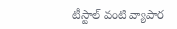టీస్టాల్ వంటి వ్యాపార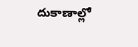దుకాణాల్లో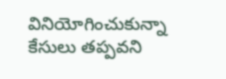వినియోగించుకున్నా కేసులు తప్పవని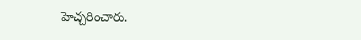హెచ్చరించారు.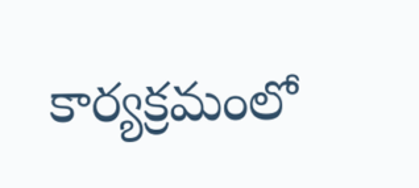కార్యక్రమంలో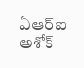ఏఆర్ఐ అశోక్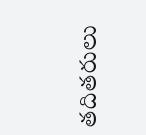తదితరులు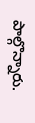పాల్గొన్నారు.